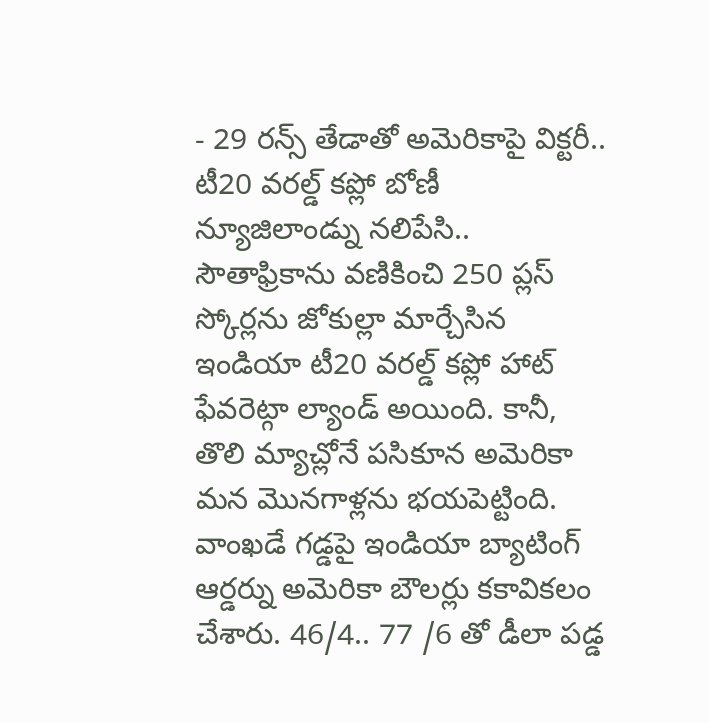- 29 రన్స్ తేడాతో అమెరికాపై విక్టరీ.. టీ20 వరల్డ్ కప్లో బోణీ
న్యూజిలాండ్ను నలిపేసి.. సౌతాఫ్రికాను వణికించి 250 ప్లస్ స్కోర్లను జోకుల్లా మార్చేసిన ఇండియా టీ20 వరల్డ్ కప్లో హాట్ ఫేవరెట్గా ల్యాండ్ అయింది. కానీ, తొలి మ్యాచ్లోనే పసికూన అమెరికా మన మొనగాళ్లను భయపెట్టింది. వాంఖడే గడ్డపై ఇండియా బ్యాటింగ్ ఆర్డర్ను అమెరికా బౌలర్లు కకావికలం చేశారు. 46/4.. 77 /6 తో డీలా పడ్డ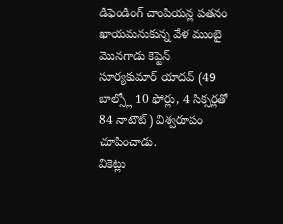డిఫెండింగ్ చాంపియన్ల పతనం ఖాయమనుకున్న వేళ ముంబై మొనగాడు కెప్టెన్ సూర్యకుమార్ యాదవ్ (49 బాల్స్లో 10 ఫోర్లు, 4 సిక్సర్లతో 84 నాటౌట్) విశ్వరూపం చూపించాడు.
వికెట్లు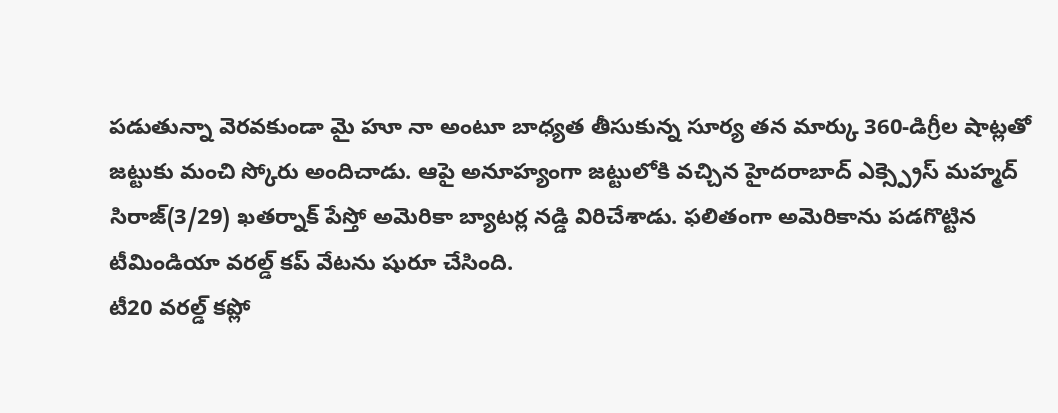పడుతున్నా వెరవకుండా మై హూ నా అంటూ బాధ్యత తీసుకున్న సూర్య తన మార్కు 360-డిగ్రీల షాట్లతో జట్టుకు మంచి స్కోరు అందిచాడు. ఆపై అనూహ్యంగా జట్టులోకి వచ్చిన హైదరాబాద్ ఎక్స్ప్రెస్ మహ్మద్ సిరాజ్(3/29) ఖతర్నాక్ పేస్తో అమెరికా బ్యాటర్ల నడ్డి విరిచేశాడు. ఫలితంగా అమెరికాను పడగొట్టిన టీమిండియా వరల్డ్ కప్ వేటను షురూ చేసింది.
టీ20 వరల్డ్ కప్లో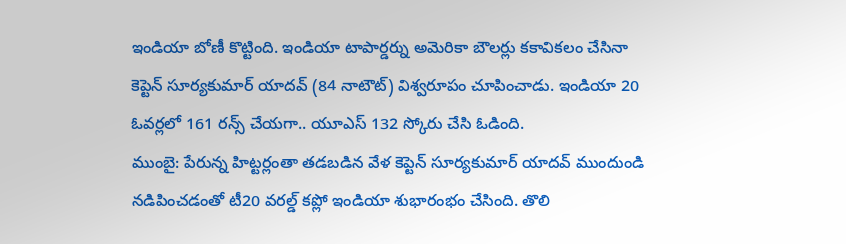ఇండియా బోణీ కొట్టింది. ఇండియా టాపార్డర్ను అమెరికా బౌలర్లు కకావికలం చేసినా కెప్టెన్ సూర్యకుమార్ యాదవ్ (84 నాటౌట్) విశ్వరూపం చూపించాడు. ఇండియా 20 ఓవర్లలో 161 రన్స్ చేయగా.. యూఎస్ 132 స్కోరు చేసి ఓడింది.
ముంబై: పేరున్న హిట్టర్లంతా తడబడిన వేళ కెప్టెన్ సూర్యకుమార్ యాదవ్ ముందుండి నడిపించడంతో టీ20 వరల్డ్ కప్లో ఇండియా శుభారంభం చేసింది. తొలి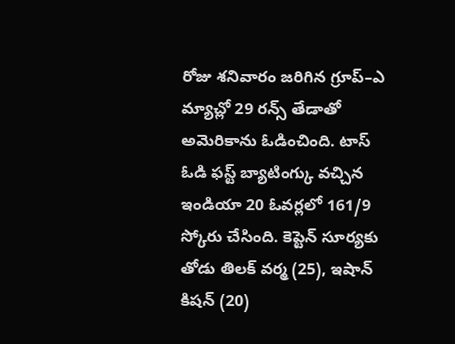రోజు శనివారం జరిగిన గ్రూప్–ఎ మ్యాచ్లో 29 రన్స్ తేడాతో అమెరికాను ఓడించింది. టాస్ ఓడి ఫస్ట్ బ్యాటింగ్కు వచ్చిన ఇండియా 20 ఓవర్లలో 161/9 స్కోరు చేసింది. కెప్టెన్ సూర్యకు తోడు తిలక్ వర్మ (25), ఇషాన్ కిషన్ (20)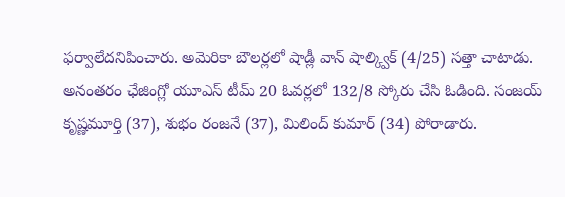ఫర్వాలేదనిపించారు. అమెరికా బౌలర్లలో షాడ్లీ వాన్ షాల్క్విక్ (4/25) సత్తా చాటాడు.
అనంతరం ఛేజింగ్లో యూఎస్ టీమ్ 20 ఓవర్లలో 132/8 స్కోరు చేసి ఓడింది. సంజయ్ కృష్ణమూర్తి (37), శుభం రంజనే (37), మిలింద్ కుమార్ (34) పోరాడారు.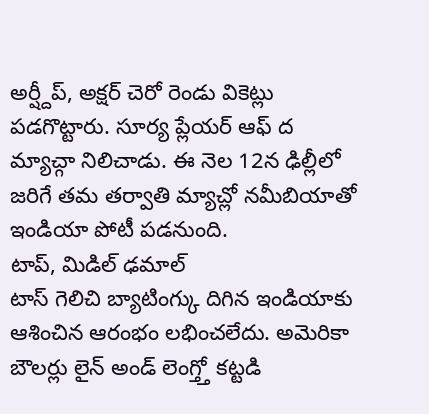అర్ష్దీప్, అక్షర్ చెరో రెండు వికెట్లు పడగొట్టారు. సూర్య ప్లేయర్ ఆఫ్ ద మ్యాచ్గా నిలిచాడు. ఈ నెల 12న ఢిల్లీలో జరిగే తమ తర్వాతి మ్యాచ్లో నమీబియాతో ఇండియా పోటీ పడనుంది.
టాప్, మిడిల్ ఢమాల్
టాస్ గెలిచి బ్యాటింగ్కు దిగిన ఇండియాకు ఆశించిన ఆరంభం లభించలేదు. అమెరికా బౌలర్లు లైన్ అండ్ లెంగ్త్తో కట్టడి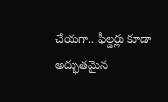చేయగా.. ఫీల్డర్లు కూడా అద్భుతమైన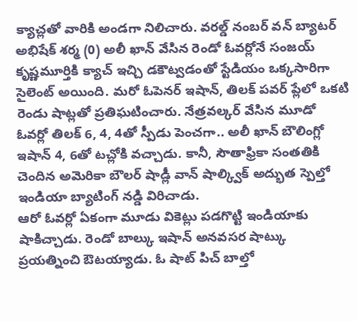క్యాచ్లతో వారికి అండగా నిలిచారు. వరల్డ్ నంబర్ వన్ బ్యాటర్ అభిషేక్ శర్మ (0) అలీ ఖాన్ వేసిన రెండో ఓవర్లోనే సంజయ్ కృష్ణమూర్తికి క్యాచ్ ఇచ్చి డకౌట్వడంతో స్టేడియం ఒక్కసారిగా సైలెంట్ అయింది. మరో ఓపెనర్ ఇషాన్, తిలక్ పవర్ ప్లేలో ఒకటి రెండు షాట్లతో ప్రతిఘటించారు. నేత్రవల్కర్ వేసిన మూడో ఓవర్లో తిలక్ 6, 4, 4తో స్పీడు పెంచగా.. అలీ ఖాన్ బౌలింగ్లో ఇషాన్ 4, 6తో టచ్లోకి వచ్చాడు. కానీ, సౌతాఫ్రికా సంతతికి చెందిన అమెరికా బౌలర్ షాడ్లీ వాన్ షాల్క్విక్ అద్భుత స్పెల్తో ఇండియా బ్యాటింగ్ నడ్డి విరిచాడు.
ఆరో ఓవర్లో ఏకంగా మూడు వికెట్లు పడగొట్టి ఇండియాకు షాకిచ్చాడు. రెండో బాల్కు ఇషాన్ అనవసర షాట్కు ప్రయత్నించి ఔటయ్యాడు. ఓ షాట్ పిచ్ బాల్తో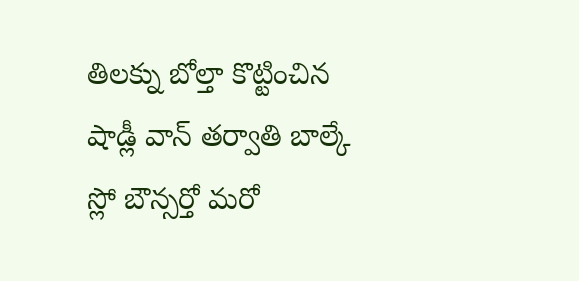తిలక్ను బోల్తా కొట్టించిన షాడ్లీ వాన్ తర్వాతి బాల్కే స్లో బౌన్సర్తో మరో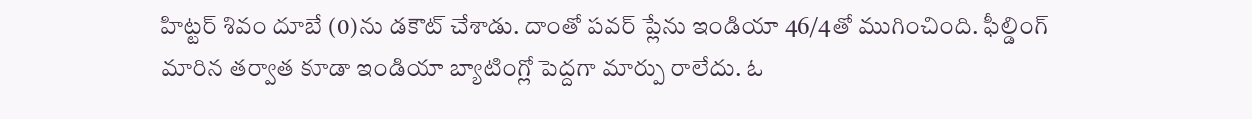హిట్టర్ శివం దూబే (0)ను డకౌట్ చేశాడు. దాంతో పవర్ ప్లేను ఇండియా 46/4తో ముగించింది. ఫీల్డింగ్ మారిన తర్వాత కూడా ఇండియా బ్యాటింగ్లో పెద్దగా మార్పు రాలేదు. ఓ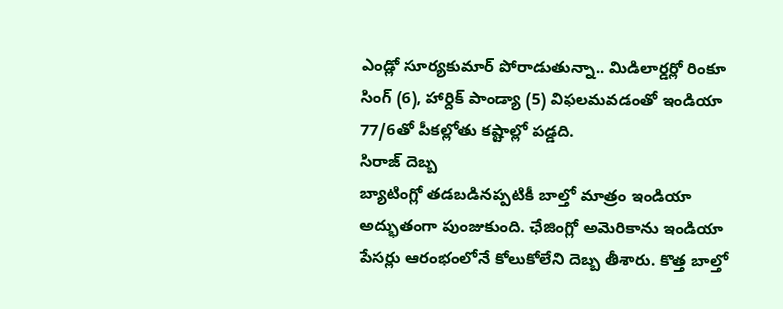ఎండ్లో సూర్యకుమార్ పోరాడుతున్నా.. మిడిలార్డర్లో రింకూ సింగ్ (6), హార్దిక్ పాండ్యా (5) విఫలమవడంతో ఇండియా 77/6తో పీకల్లోతు కష్టాల్లో పడ్డది.
సిరాజ్ దెబ్బ
బ్యాటింగ్లో తడబడినప్పటికీ బాల్తో మాత్రం ఇండియా అద్భుతంగా పుంజుకుంది. ఛేజింగ్లో అమెరికాను ఇండియా పేసర్లు ఆరంభంలోనే కోలుకోలేని దెబ్బ తీశారు. కొత్త బాల్తో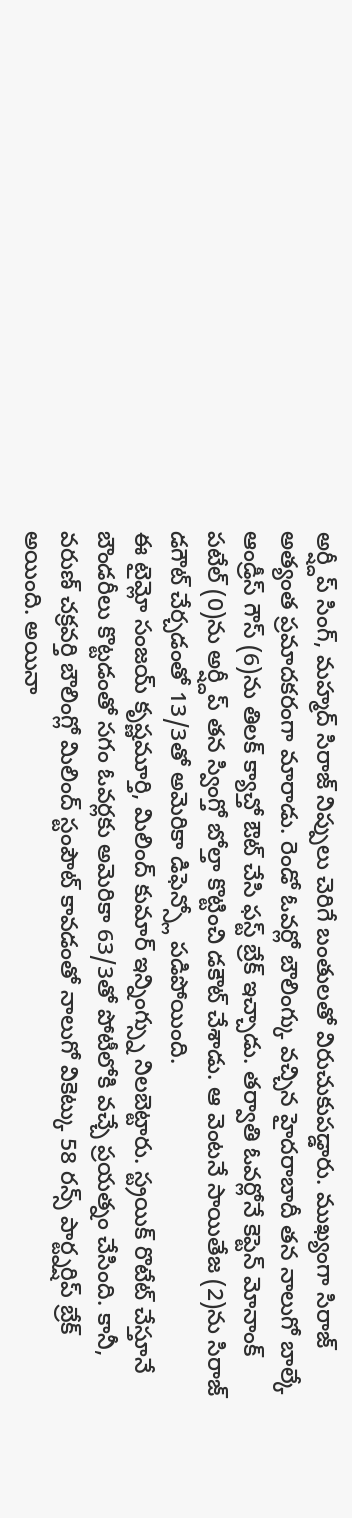అర్ష్దీప్ సింగ్, మహ్మద్ సిరాజ్ నిప్పులు చెరిగే బంతులతో విరుచుకుపడ్డారు. ముఖ్యంగా సిరాజ్ అత్యంత ప్రమాదకరంగా మారాడు. రెండో ఓవర్లో బౌలింగ్కు వచ్చిన హైదరాబాదీ తన నాలుగో బాల్కే ఆండ్రీస్ గౌస్ (6)ను తిలక్ క్యాచ్తో ఔట్ చేసి ఫస్ట్ బ్రేక్ ఇచ్చాడు. తర్వాతి ఓవర్లోనే కెప్టెన్ మోనాంక్ పటేల్ (0)ను అర్ష్దీప్ తన స్వింగ్తో బోల్తా కొట్టించి డకౌట్ చేశాడు. ఆ వెంటనే సాయితేజ (2)ను సిరాజ్ డగౌట్ చేర్చడంతో 13/3తో అమెరికా డిఫెన్స్లో పడిపోయింది.
ఈ టైమ్లో సంజయ్ కృష్ణమూర్తి, మిలింద్ కుమార్ ఇన్నింగ్స్ను నిలబెట్టారు. స్ట్రయిక్ రొటేట్ చేస్తూనే బౌండరీలు కొట్టడంతో సగం ఓవర్లకు అమెరికా 63/3తో పోటీలోకి వచ్చే ప్రయత్నం చేసింది. కానీ, వరుణ్ చక్రవర్తి బౌలింగ్లో మిలింద్ స్టంపౌట్ కావడంతో నాలుగో వికెట్కు 58 రన్స్ పార్ట్నర్షిప్ బ్రేక్ అయింది. అయినా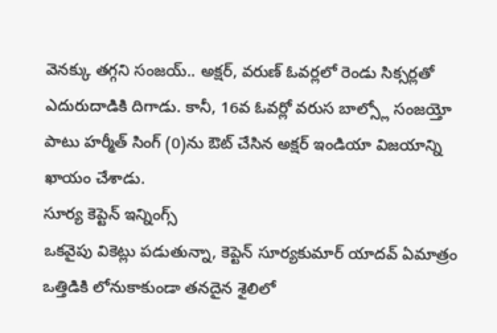వెనక్కు తగ్గని సంజయ్.. అక్షర్, వరుణ్ ఓవర్లలో రెండు సిక్సర్లతో ఎదురుదాడికి దిగాడు. కానీ, 16వ ఓవర్లో వరుస బాల్స్లో సంజయ్తో పాటు హర్మీత్ సింగ్ (0)ను ఔట్ చేసిన అక్షర్ ఇండియా విజయాన్ని ఖాయం చేశాడు.
సూర్య కెప్టెన్ ఇన్నింగ్స్
ఒకవైపు వికెట్లు పడుతున్నా, కెప్టెన్ సూర్యకుమార్ యాదవ్ ఏమాత్రం ఒత్తిడికి లోనుకాకుండా తనదైన శైలిలో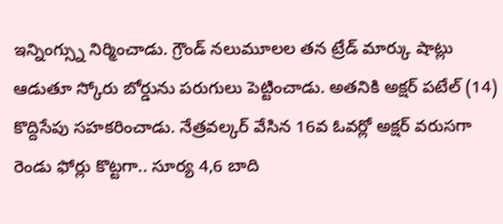ఇన్నింగ్స్ను నిర్మించాడు. గ్రౌండ్ నలుమూలల తన ట్రేడ్ మార్కు షాట్లు ఆడుతూ స్కోరు బోర్డును పరుగులు పెట్టించాడు. అతనికి అక్షర్ పటేల్ (14) కొద్దిసేపు సహకరించాడు. నేత్రవల్కర్ వేసిన 16వ ఓవర్లో అక్షర్ వరుసగా రెండు ఫోర్లు కొట్టగా.. సూర్య 4,6 బాది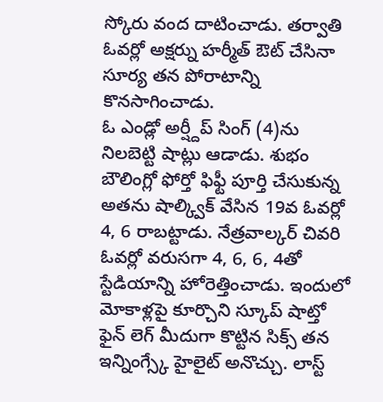స్కోరు వంద దాటించాడు. తర్వాతి ఓవర్లో అక్షర్ను హర్మీత్ ఔట్ చేసినా సూర్య తన పోరాటాన్ని కొనసాగించాడు.
ఓ ఎండ్లో అర్ష్దీప్ సింగ్ (4)ను నిలబెట్టి షాట్లు ఆడాడు. శుభం బౌలింగ్లో ఫోర్తో ఫిఫ్టీ పూర్తి చేసుకున్న అతను షాల్క్విక్ వేసిన 19వ ఓవర్లో 4, 6 రాబట్టాడు. నేత్రవాల్కర్ చివరి ఓవర్లో వరుసగా 4, 6, 6, 4తో స్టేడియాన్ని హోరెత్తించాడు. ఇందులో మోకాళ్లపై కూర్చొని స్కూప్ షాట్తో ఫైన్ లెగ్ మీదుగా కొట్టిన సిక్స్ తన ఇన్నింగ్స్కే హైలైట్ అనొచ్చు. లాస్ట్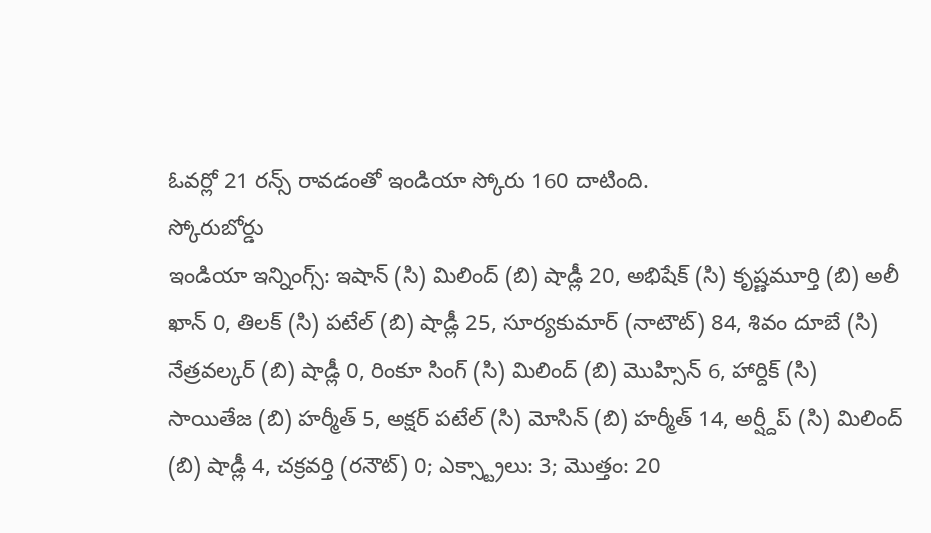ఓవర్లో 21 రన్స్ రావడంతో ఇండియా స్కోరు 160 దాటింది.
స్కోరుబోర్డు
ఇండియా ఇన్నింగ్స్: ఇషాన్ (సి) మిలింద్ (బి) షాడ్లీ 20, అభిషేక్ (సి) కృష్ణమూర్తి (బి) అలీ ఖాన్ 0, తిలక్ (సి) పటేల్ (బి) షాడ్లీ 25, సూర్యకుమార్ (నాటౌట్) 84, శివం దూబే (సి) నేత్రవల్కర్ (బి) షాడ్లీ 0, రింకూ సింగ్ (సి) మిలింద్ (బి) మొహ్సిన్ 6, హార్దిక్ (సి) సాయితేజ (బి) హర్మీత్ 5, అక్షర్ పటేల్ (సి) మోసిన్ (బి) హర్మీత్ 14, అర్ష్దీప్ (సి) మిలింద్ (బి) షాడ్లీ 4, చక్రవర్తి (రనౌట్) 0; ఎక్స్ట్రాలు: 3; మొత్తం: 20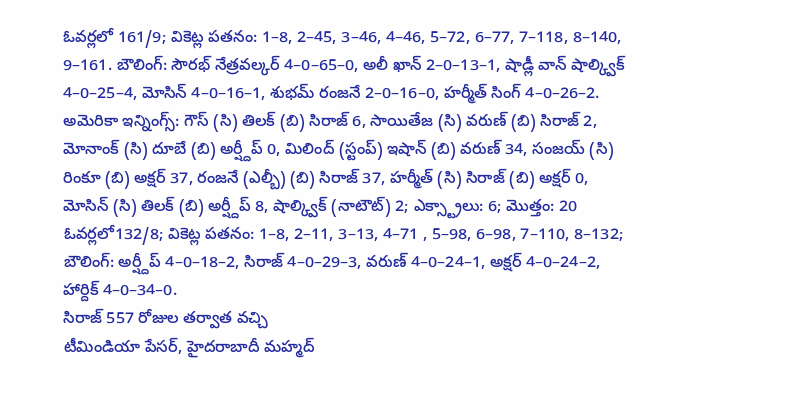ఓవర్లలో 161/9; వికెట్ల పతనం: 1–8, 2–45, 3–46, 4–46, 5–72, 6–77, 7–118, 8–140, 9–161. బౌలింగ్: సౌరభ్ నేత్రవల్కర్ 4–0–65–0, అలీ ఖాన్ 2–0–13–1, షాడ్లీ వాన్ షాల్క్విక్ 4–0–25–4, మోసిన్ 4–0–16–1, శుభమ్ రంజనే 2–0–16–0, హర్మీత్ సింగ్ 4–0–26–2.
అమెరికా ఇన్నింగ్స్: గౌస్ (సి) తిలక్ (బి) సిరాజ్ 6, సాయితేజ (సి) వరుణ్ (బి) సిరాజ్ 2, మోనాంక్ (సి) దూబే (బి) అర్ష్దీప్ 0, మిలింద్ (స్టంప్) ఇషాన్ (బి) వరుణ్ 34, సంజయ్ (సి) రింకూ (బి) అక్షర్ 37, రంజనే (ఎల్బీ) (బి) సిరాజ్ 37, హర్మీత్ (సి) సిరాజ్ (బి) అక్షర్ 0, మోసిన్ (సి) తిలక్ (బి) అర్ష్దీప్ 8, షాల్క్విక్ (నాటౌట్) 2; ఎక్స్ట్రాలు: 6; మొత్తం: 20 ఓవర్లలో132/8; వికెట్ల పతనం: 1–8, 2–11, 3–13, 4–71 , 5–98, 6–98, 7–110, 8–132; బౌలింగ్: అర్ష్దీప్ 4–0–18–2, సిరాజ్ 4–0–29–3, వరుణ్ 4–0–24–1, అక్షర్ 4–0–24–2, హార్దిక్ 4–0–34–0.
సిరాజ్ 557 రోజుల తర్వాత వచ్చి
టీమిండియా పేసర్, హైదరాబాదీ మహ్మద్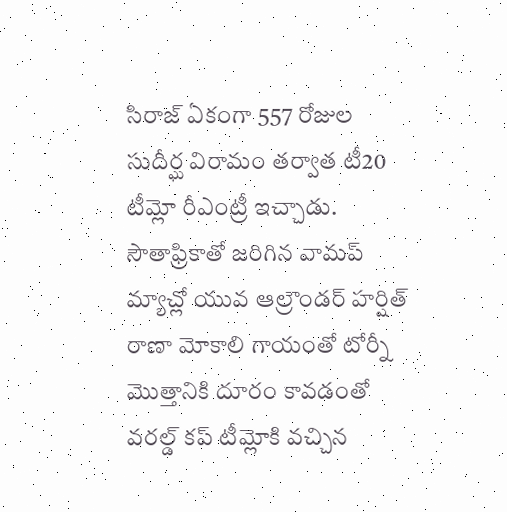సిరాజ్ ఏకంగా 557 రోజుల సుదీర్ఘ విరామం తర్వాత టీ20 టీమ్లో రీఎంట్రీ ఇచ్చాడు. సౌతాఫ్రికాతో జరిగిన వామప్ మ్యాచ్లో యువ ఆల్రౌండర్ హర్షిత్ రాణా మోకాలి గాయంతో టోర్నీ మొత్తానికి దూరం కావడంతో వరల్డ్ కప్ టీమ్లోకి వచ్చిన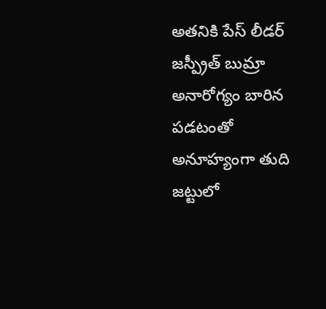అతనికి పేస్ లీడర్ జస్ప్రీత్ బుమ్రా అనారోగ్యం బారిన పడటంతో అనూహ్యంగా తుది జట్టులో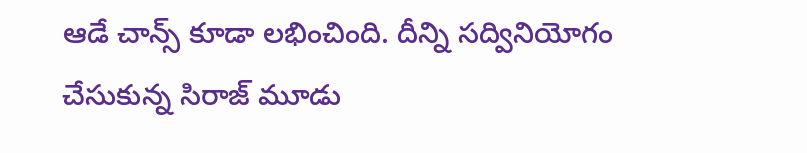ఆడే చాన్స్ కూడా లభించింది. దీన్ని సద్వినియోగం చేసుకున్న సిరాజ్ మూడు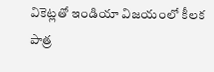వికెట్లతో ఇండియా విజయంలో కీలక పాత్ర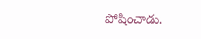పోషించాడు.